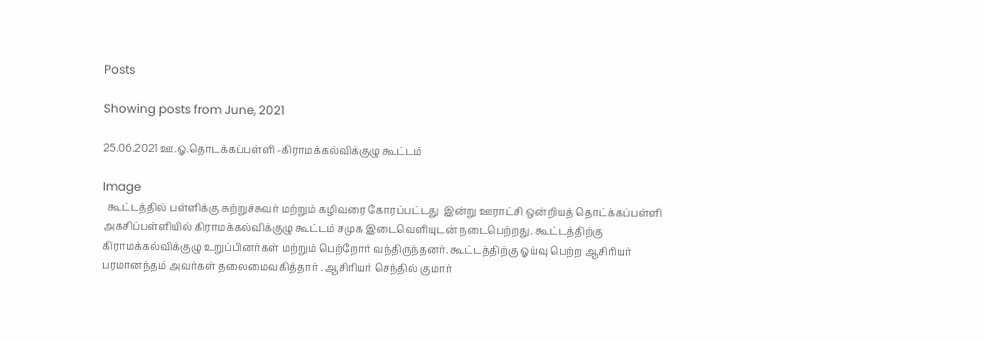Posts

Showing posts from June, 2021

25.06.2021 ஊ.ஓ.தொடக்கப்பள்ளி -கிராமக்கல்விக்குழு கூட்டம்

Image
  கூட்டத்தில் பள்ளிக்கு சுற்றுச்சுவர் மற்றும் கழிவரை கோரப்பட்டது  இன்று ஊராட்சி ஒன்றியத் தொட்க்கப்பள்ளி அகசிப்பள்ளியில் கிராமக்கல்விக்குழு கூட்டம் சமுக இடைவெளியுடன் நடைபெற்றது. கூட்டத்திற்கு கிராமக்கல்விக்குழு உறுப்பினர்கள் மற்றும் பெற்றோர் வந்திருந்தனர். கூட்டத்திற்கு ஓய்வு பெற்ற ஆசிரியர் பரமானந்தம் அவர்கள் தலைமைவகித்தார் . ஆசிரியர் செந்தில் குமார்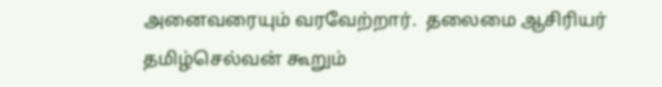அனைவரையும் வரவேற்றார்.  தலைமை ஆசிரியர் தமிழ்செல்வன் கூறும்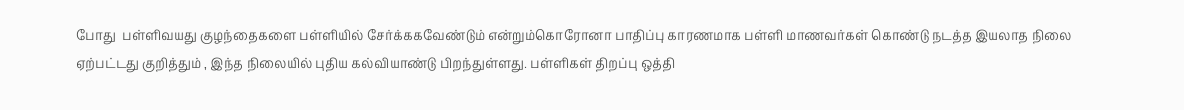போது  பள்ளிவயது குழந்தைகளை பள்ளியில் சேர்க்ககவேண்டும் என்றும்கொரோனா பாதிப்பு காரணமாக பள்ளி மாணவர்கள் கொண்டு நடத்த இயலாத நிலை ஏற்பட்டது குறித்தும் , இந்த நிலையில் புதிய கல்வியாண்டு பிறந்துள்ளது. பள்ளிகள் திறப்பு ஒத்தி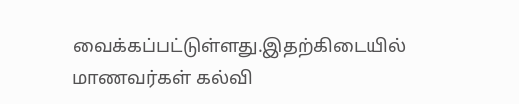வைக்கப்பட்டுள்ளது.இதற்கிடையில் மாணவர்கள் கல்வி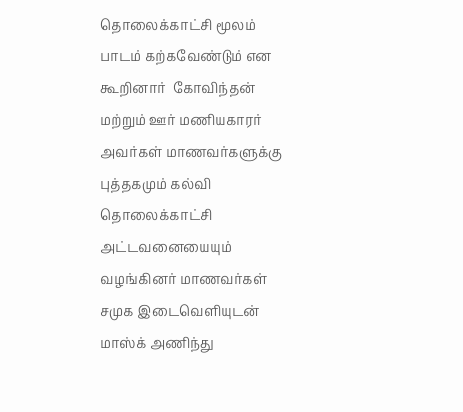தொலைக்காட்சி மூலம் பாடம் கற்கவேண்டும் என கூறினார்  கோவிந்தன் மற்றும் ஊர் மணியகாரர் அவர்கள் மாணவர்களுக்கு புத்தகமும் கல்வி தொலைக்காட்சி அட்டவனையையும் வழங்கினர் மாணவர்கள் சமுக இடைவெளியுடன் மாஸ்க் அணிந்து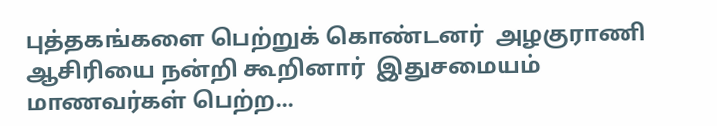புத்தகங்களை பெற்றுக் கொண்டனர்  அழகுராணி ஆசிரியை நன்றி கூறினார்  இதுசமையம் மாணவர்கள் பெற்ற...